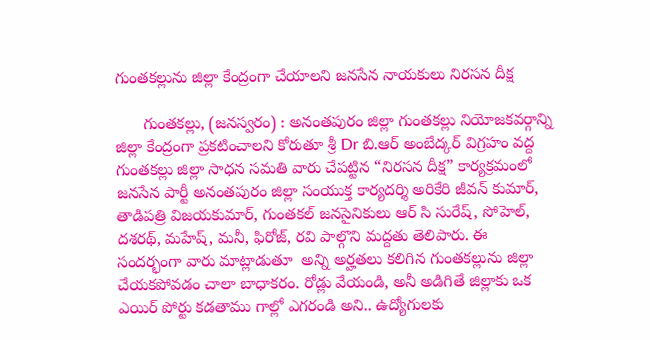గుంతకల్లును జిల్లా కేంద్రంగా చేయాలని జనసేన నాయకులు నిరసన దీక్ష

      గుంతకల్లు, (జనస్వరం) : అనంతపురం జిల్లా గుంతకల్లు నియోజకవర్గాన్ని జిల్లా కేంద్రంగా ప్రకటించాలని కోరుతూ శ్రీ Dr బి.ఆర్ అంబేద్కర్ విగ్రహం వద్ద గుంతకల్లు జిల్లా సాధన సమతి వారు చేపట్టిన “నిరసన దీక్ష” కార్యక్రమంలో జనసేన పార్టీ అనంతపురం జిల్లా సంయుక్త కార్యదర్శి అరికేరి జీవన్ కుమార్, తాడిపత్రి విజయకుమార్, గుంతకల్ జనసైనికులు ఆర్ సి సురేష్, సోహెల్, దశరథ్, మహేష్, మనీ, ఫిరోజ్, రవి పాల్గొని మద్దతు తెలిపారు. ఈ సందర్భంగా వారు మాట్లాడుతూ  అన్ని అర్హతలు కలిగిన గుంతకల్లును జిల్లా చేయకపోవడం చాలా బాధాకరం. రోడ్లు వేయండి, అనీ అడిగితే జిల్లాకు ఒక ఎయిర్ పోర్టు కడతాము గాల్లో ఎగరండి అని.. ఉద్యోగులకు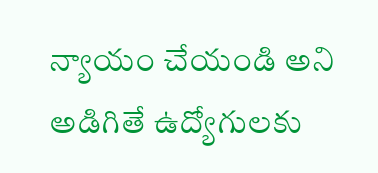న్యాయం చేయండి అని అడిగితే ఉద్యోగులకు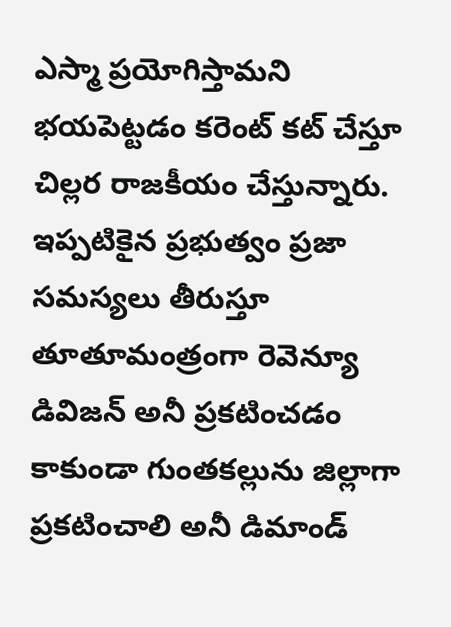ఎస్మా ప్రయోగిస్తామని భయపెట్టడం కరెంట్ కట్ చేస్తూ చిల్లర రాజకీయం చేస్తున్నారు. ఇప్పటికైన ప్రభుత్వం ప్రజా సమస్యలు తీరుస్తూ తూతూమంత్రంగా రెవెన్యూ డివిజన్ అనీ ప్రకటించడం కాకుండా గుంతకల్లును జిల్లాగా ప్రకటించాలి అనీ డిమాండ్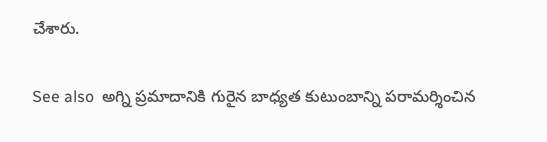చేశారు.

See also  అగ్ని ప్రమాదానికి గురైన బాధ్యత కుటుంబాన్ని పరామర్శించిన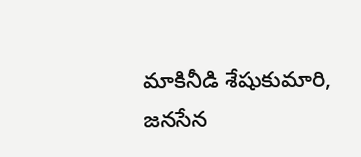మాకినీడి శేషుకుమారి, జనసేన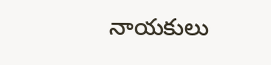నాయకులు